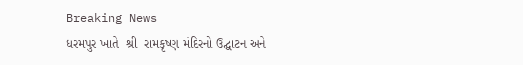Breaking News
ધરમપુર ખાતે  શ્રી  રામકૃષ્ણ મંદિરનો ઉદ્ઘાટન અને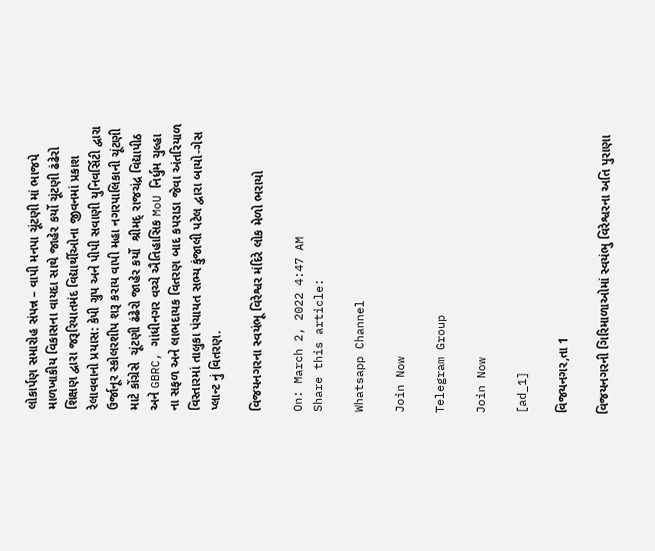લોકાર્પણ સમારોહ સંપન્ન – વાપી મનપા ચૂંટણી માં ભાજપે માળખાકીય વિકાસના વાયદા સાથે જાહેર કર્યો ચૂંટણી ઢંઢેરો શિક્ષણ દ્વારા જરૂરિયાતમંદ વિદ્યાર્થીઓના જીવનમાં પ્રકાશ રેલાવવાનો પ્રયાસ: કેપી ગ્રુપ અને પીપી સવાણી યુનિવર્સિટી દ્વારા ઉર્જાનૂર સ્કોલરશીપ શરૂ કરાય વાપી મહા નગરપાલિકાની ચૂંટણી માટે કોંગ્રેસે  ચૂંટણી ઢંઢેરો જાહેર કર્યો  શ્રીમદ્ રાજચંદ્ર વિદ્યાપીઠ અને GBRC, ગાંધીનગર વચ્ચે ઐતિહાસિક MoU નિર્ધુમ ચુલ્હા ના સફળ અને લાભદાયક વિતરણ બાદ કપરાડા જેવા અંતરિયાળ વિસ્તારમાં તાલુકા પંચાયત સભ્ય કુંજાલી પટેલ દ્વારા બાયો-ગેસ પ્લાન્ટ નું વિતરણ.

વિજયનગરના સ્વયંભૂ વિરેશ્વર મંદિરે લોક મેળો ભરાયો

On: March 2, 2022 4:47 AM
Share this article:

Whatsapp Channel

Join Now

Telegram Group

Join Now

[ad_1]

વિજયનગર,તા 1

વિજયનગરની ગિરિમાળાઓમાં સ્વયંભુ વિરેશ્વરના અતિ પુરાણા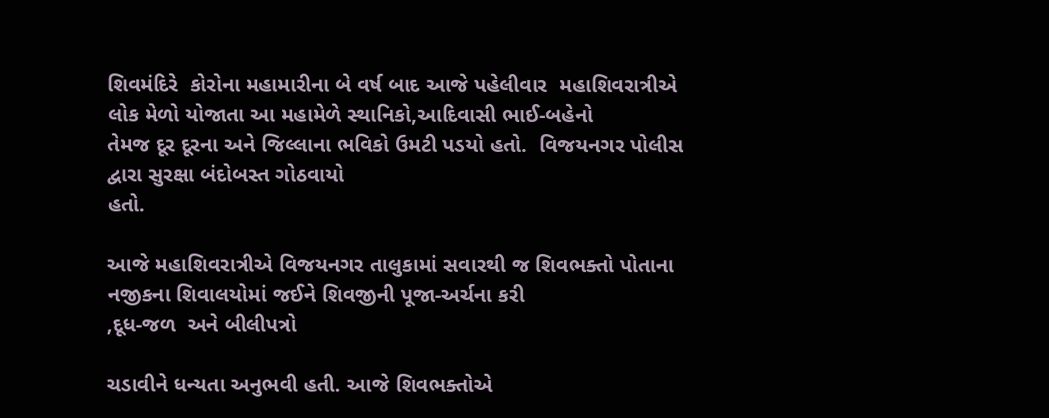શિવમંદિરે  કોરોના મહામારીના બે વર્ષ બાદ આજે પહેલીવાર  મહાશિવરાત્રીએ લોક મેળો યોજાતા આ મહામેળે સ્થાનિકો,આદિવાસી ભાઈ-બહેનો
તેમજ દૂર દૂરના અને જિલ્લાના ભવિકો ઉમટી પડયો હતો.  વિજયનગર પોલીસ દ્વારા સુરક્ષા બંદોબસ્ત ગોઠવાયો
હતો.

આજે મહાશિવરાત્રીએ વિજયનગર તાલુકામાં સવારથી જ શિવભક્તો પોતાના
નજીકના શિવાલયોમાં જઈને શિવજીની પૂજા-અર્ચના કરી
,દૂધ-જળ  અને બીલીપત્રો

ચડાવીને ધન્યતા અનુભવી હતી. આજે શિવભક્તોએ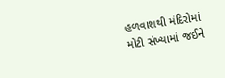હળવાશથી મંદિરોમાં
મોટી સંખ્યામાં જઈને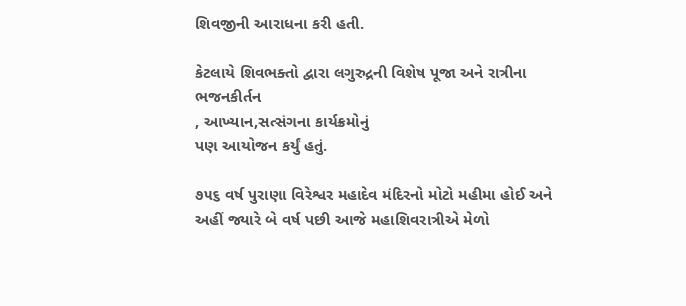શિવજીની આરાધના કરી હતી.

કેટલાયે શિવભક્તો દ્વારા લગુરુદ્રની વિશેષ પૂજા અને રાત્રીના
ભજનકીર્તન
, આખ્યાન,સત્સંગના કાર્યક્રમોનું
પણ આયોજન કર્યું હતું.

૭૫૬ વર્ષ પુરાણા વિરેશ્વર મહાદેવ મંદિરનો મોટો મહીમા હોઈ અને
અહીં જ્યારે બે વર્ષ પછી આજે મહાશિવરાત્રીએ મેળો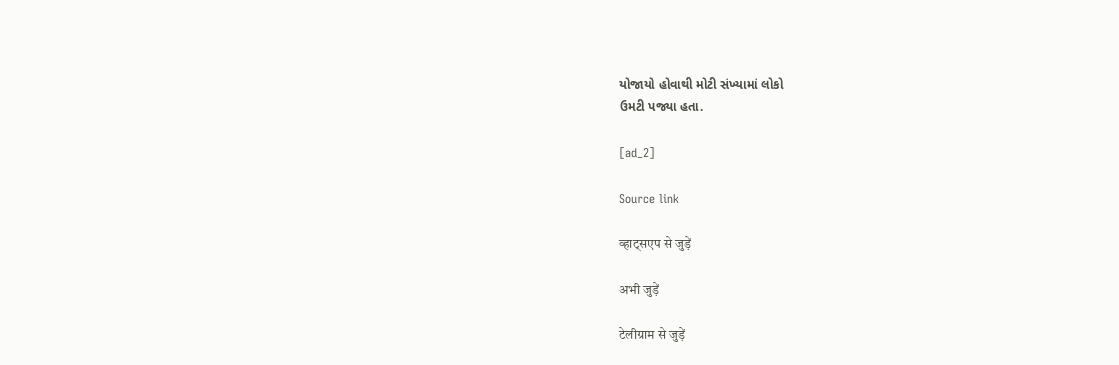યોજાયો હોવાથી મોટી સંખ્યામાં લોકો
ઉમટી પજ્યા હતા.

[ad_2]

Source link

व्हाट्सएप से जुड़ें

अभी जुड़ें

टेलीग्राम से जुड़ें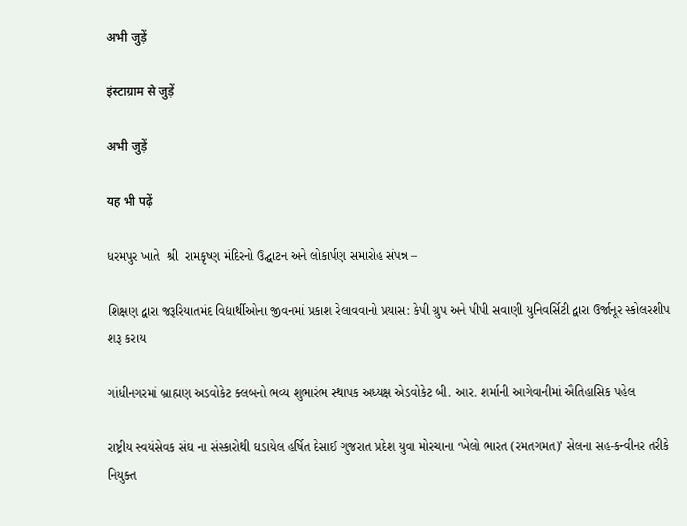अभी जुड़ें

इंस्टाग्राम से जुड़ें

अभी जुड़ें

यह भी पढ़ें

ધરમપુર ખાતે  શ્રી  રામકૃષ્ણ મંદિરનો ઉદ્ઘાટન અને લોકાર્પણ સમારોહ સંપન્ન –

શિક્ષણ દ્વારા જરૂરિયાતમંદ વિદ્યાર્થીઓના જીવનમાં પ્રકાશ રેલાવવાનો પ્રયાસ: કેપી ગ્રુપ અને પીપી સવાણી યુનિવર્સિટી દ્વારા ઉર્જાનૂર સ્કોલરશીપ શરૂ કરાય

ગાંધીનગરમાં બ્રાહ્મણ અડવોકેટ ક્લબનો ભવ્ય શુભારંભ સ્થાપક અધ્યક્ષ એડવોકેટ બી. આર. શર્માની આગેવાનીમાં ઐતિહાસિક પહેલ

રાષ્ટ્રીય સ્વયંસેવક સંઘ ના સંસ્કારોથી ઘડાયેલ હર્ષિત દેસાઈ ગુજરાત પ્રદેશ યુવા મોરચાના ‘ખેલો ભારત (રમતગમત)’ સેલના સહ-કન્વીનર તરીકે નિયુક્ત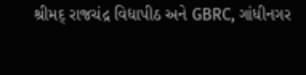શ્રીમદ્ રાજચંદ્ર વિદ્યાપીઠ અને GBRC, ગાંધીનગર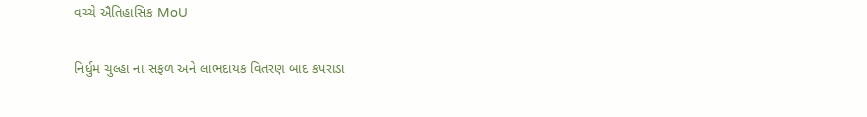વચ્ચે ઐતિહાસિક MoU

નિર્ધુમ ચુલ્હા ના સફળ અને લાભદાયક વિતરણ બાદ કપરાડા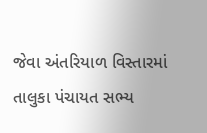જેવા અંતરિયાળ વિસ્તારમાં તાલુકા પંચાયત સભ્ય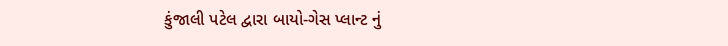કુંજાલી પટેલ દ્વારા બાયો-ગેસ પ્લાન્ટ નું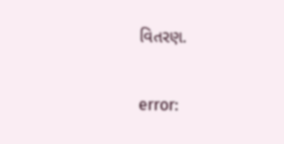વિતરણ.

error: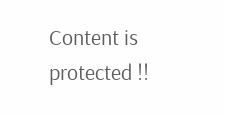Content is protected !!